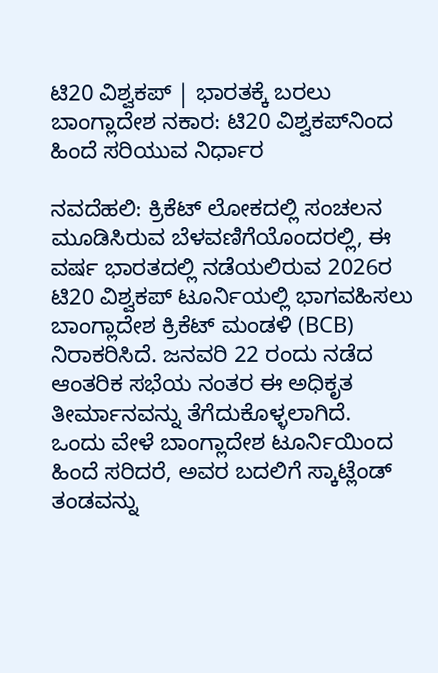ಟಿ20 ವಿಶ್ವಕಪ್ | ಭಾರತಕ್ಕೆ ಬರಲು ಬಾಂಗ್ಲಾದೇಶ ನಕಾರ: ಟಿ20 ವಿಶ್ವಕಪ್‌ನಿಂದ ಹಿಂದೆ ಸರಿಯುವ ನಿರ್ಧಾರ

ನವದೆಹಲಿ: ಕ್ರಿಕೆಟ್ ಲೋಕದಲ್ಲಿ ಸಂಚಲನ ಮೂಡಿಸಿರುವ ಬೆಳವಣಿಗೆಯೊಂದರಲ್ಲಿ, ಈ ವರ್ಷ ಭಾರತದಲ್ಲಿ ನಡೆಯಲಿರುವ 2026ರ ಟಿ20 ವಿಶ್ವಕಪ್ ಟೂರ್ನಿಯಲ್ಲಿ ಭಾಗವಹಿಸಲು ಬಾಂಗ್ಲಾದೇಶ ಕ್ರಿಕೆಟ್ ಮಂಡಳಿ (BCB) ನಿರಾಕರಿಸಿದೆ. ಜನವರಿ 22 ರಂದು ನಡೆದ ಆಂತರಿಕ ಸಭೆಯ ನಂತರ ಈ ಅಧಿಕೃತ ತೀರ್ಮಾನವನ್ನು ತೆಗೆದುಕೊಳ್ಳಲಾಗಿದೆ.
ಒಂದು ವೇಳೆ ಬಾಂಗ್ಲಾದೇಶ ಟೂರ್ನಿಯಿಂದ ಹಿಂದೆ ಸರಿದರೆ, ಅವರ ಬದಲಿಗೆ ಸ್ಕಾಟ್ಲೆಂಡ್ ತಂಡವನ್ನು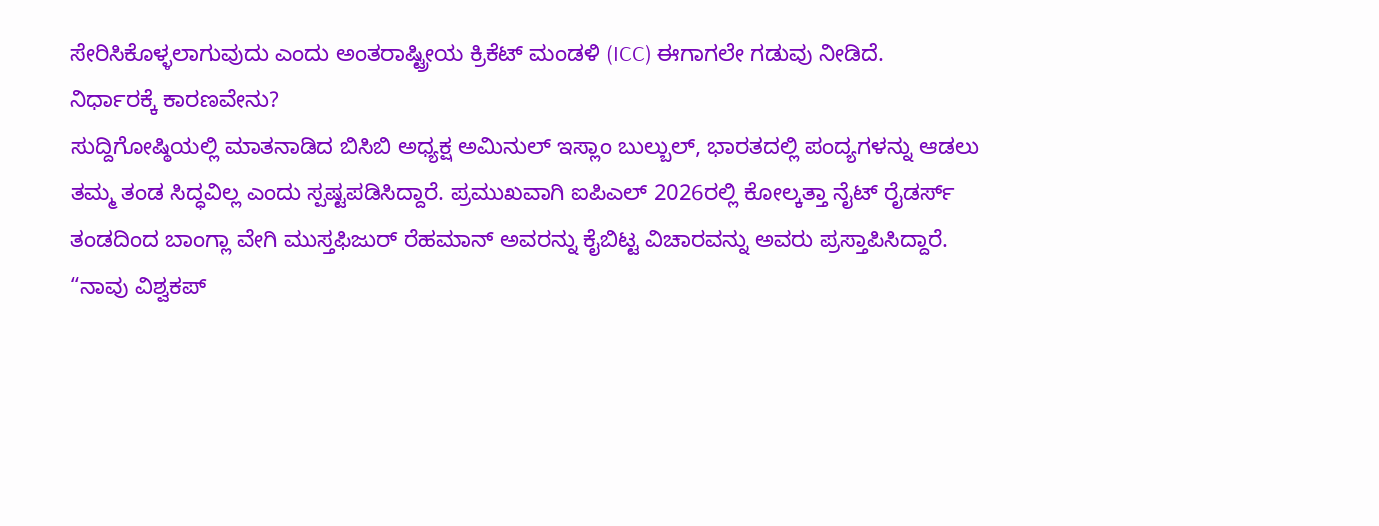ಸೇರಿಸಿಕೊಳ್ಳಲಾಗುವುದು ಎಂದು ಅಂತರಾಷ್ಟ್ರೀಯ ಕ್ರಿಕೆಟ್ ಮಂಡಳಿ (ICC) ಈಗಾಗಲೇ ಗಡುವು ನೀಡಿದೆ.
ನಿರ್ಧಾರಕ್ಕೆ ಕಾರಣವೇನು?
ಸುದ್ದಿಗೋಷ್ಠಿಯಲ್ಲಿ ಮಾತನಾಡಿದ ಬಿಸಿಬಿ ಅಧ್ಯಕ್ಷ ಅಮಿನುಲ್ ಇಸ್ಲಾಂ ಬುಲ್ಬುಲ್, ಭಾರತದಲ್ಲಿ ಪಂದ್ಯಗಳನ್ನು ಆಡಲು ತಮ್ಮ ತಂಡ ಸಿದ್ಧವಿಲ್ಲ ಎಂದು ಸ್ಪಷ್ಟಪಡಿಸಿದ್ದಾರೆ. ಪ್ರಮುಖವಾಗಿ ಐಪಿಎಲ್ 2026ರಲ್ಲಿ ಕೋಲ್ಕತ್ತಾ ನೈಟ್ ರೈಡರ್ಸ್ ತಂಡದಿಂದ ಬಾಂಗ್ಲಾ ವೇಗಿ ಮುಸ್ತಫಿಜುರ್ ರೆಹಮಾನ್ ಅವರನ್ನು ಕೈಬಿಟ್ಟ ವಿಚಾರವನ್ನು ಅವರು ಪ್ರಸ್ತಾಪಿಸಿದ್ದಾರೆ.
“ನಾವು ವಿಶ್ವಕಪ್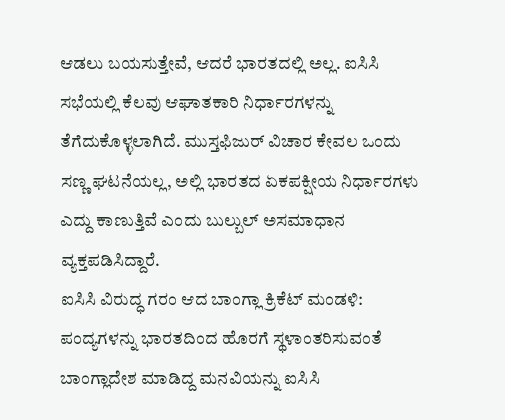ಆಡಲು ಬಯಸುತ್ತೇವೆ, ಆದರೆ ಭಾರತದಲ್ಲಿ ಅಲ್ಲ. ಐಸಿಸಿ ಸಭೆಯಲ್ಲಿ ಕೆಲವು ಆಘಾತಕಾರಿ ನಿರ್ಧಾರಗಳನ್ನು ತೆಗೆದುಕೊಳ್ಳಲಾಗಿದೆ. ಮುಸ್ತಫಿಜುರ್ ವಿಚಾರ ಕೇವಲ ಒಂದು ಸಣ್ಣ ಘಟನೆಯಲ್ಲ, ಅಲ್ಲಿ ಭಾರತದ ಏಕಪಕ್ಷೀಯ ನಿರ್ಧಾರಗಳು ಎದ್ದು ಕಾಣುತ್ತಿವೆ ಎಂದು ಬುಲ್ಬುಲ್ ಅಸಮಾಧಾನ ವ್ಯಕ್ತಪಡಿಸಿದ್ದಾರೆ.
ಐಸಿಸಿ ವಿರುದ್ಧ ಗರಂ ಆದ ಬಾಂಗ್ಲಾ ಕ್ರಿಕೆಟ್‌ ಮಂಡಳಿ:
ಪಂದ್ಯಗಳನ್ನು ಭಾರತದಿಂದ ಹೊರಗೆ ಸ್ಥಳಾಂತರಿಸುವಂತೆ ಬಾಂಗ್ಲಾದೇಶ ಮಾಡಿದ್ದ ಮನವಿಯನ್ನು ಐಸಿಸಿ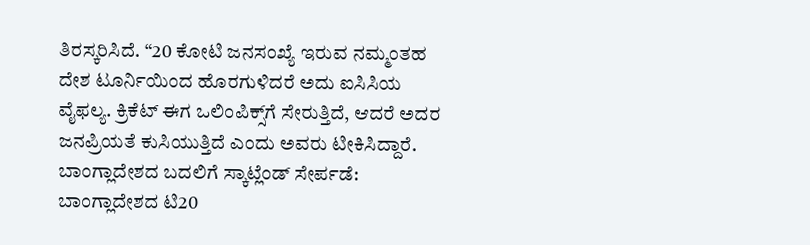ತಿರಸ್ಕರಿಸಿದೆ. “20 ಕೋಟಿ ಜನಸಂಖ್ಯೆ ಇರುವ ನಮ್ಮಂತಹ ದೇಶ ಟೂರ್ನಿಯಿಂದ ಹೊರಗುಳಿದರೆ ಅದು ಐಸಿಸಿಯ ವೈಫಲ್ಯ. ಕ್ರಿಕೆಟ್ ಈಗ ಒಲಿಂಪಿಕ್ಸ್‌ಗೆ ಸೇರುತ್ತಿದೆ, ಆದರೆ ಅದರ ಜನಪ್ರಿಯತೆ ಕುಸಿಯುತ್ತಿದೆ ಎಂದು ಅವರು ಟೀಕಿಸಿದ್ದಾರೆ.
ಬಾಂಗ್ಲಾದೇಶದ ಬದಲಿಗೆ ಸ್ಕಾಟ್ಲೆಂಡ್ ಸೇರ್ಪಡೆ:
ಬಾಂಗ್ಲಾದೇಶದ ಟಿ20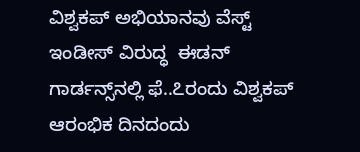ವಿಶ್ವಕಪ್ ಅಭಿಯಾನವು ವೆಸ್ಟ್ ಇಂಡೀಸ್ ವಿರುದ್ಧ  ಈಡನ್ ಗಾರ್ಡನ್ಸ್‌ನಲ್ಲಿ ಫೆ..೭ರಂದು ವಿಶ್ವಕಪ್‌ ಆರಂಭಿಕ ದಿನದಂದು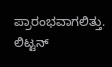ಪ್ರಾರಂಭವಾಗಲಿತ್ತು. ಲಿಟ್ಟನ್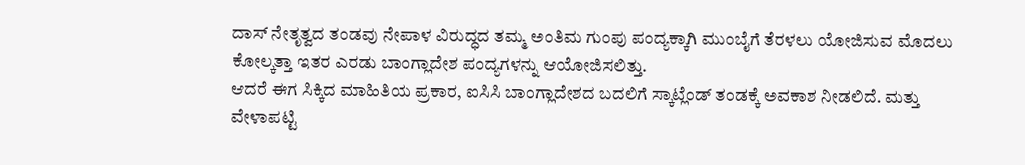ದಾಸ್ ನೇತೃತ್ವದ ತಂಡವು ನೇಪಾಳ ವಿರುದ್ಧದ ತಮ್ಮ ಅಂತಿಮ ಗುಂಪು ಪಂದ್ಯಕ್ಕಾಗಿ ಮುಂಬೈಗೆ ತೆರಳಲು ಯೋಜಿಸುವ ಮೊದಲು ಕೋಲ್ಕತ್ತಾ ಇತರ ಎರಡು ಬಾಂಗ್ಲಾದೇಶ ಪಂದ್ಯಗಳನ್ನು ಆಯೋಜಿಸಲಿತ್ತು.
ಆದರೆ ಈಗ ಸಿಕ್ಕಿದ ಮಾಹಿತಿಯ ಪ್ರಕಾರ, ಐಸಿಸಿ ಬಾಂಗ್ಲಾದೇಶದ ಬದಲಿಗೆ ಸ್ಕಾಟ್ಲೆಂಡ್‌ ತಂಡಕ್ಕೆ ಅವಕಾಶ ನೀಡಲಿದೆ. ಮತ್ತು ವೇಳಾಪಟ್ಟಿ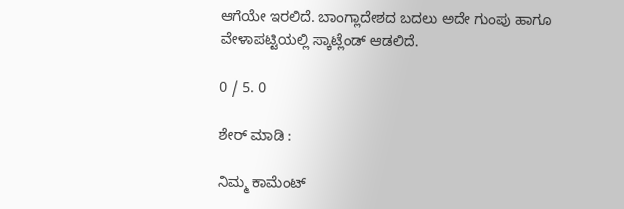ಆಗೆಯೇ ಇರಲಿದೆ. ಬಾಂಗ್ಲಾದೇಶದ ಬದಲು ಅದೇ ಗುಂಪು ಹಾಗೂ ವೇಳಾಪಟ್ಟಿಯಲ್ಲಿ ಸ್ಕಾಟ್ಲೆಂಡ್‌ ಆಡಲಿದೆ.

0 / 5. 0

ಶೇರ್ ಮಾಡಿ :

ನಿಮ್ಮ ಕಾಮೆಂಟ್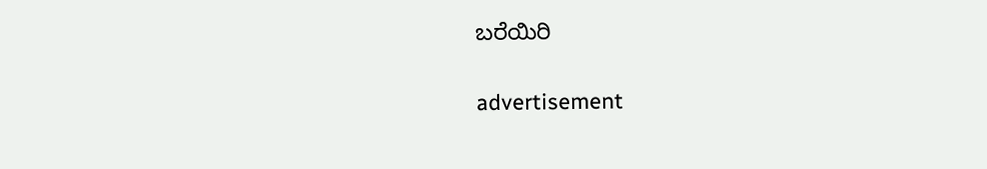ಬರೆಯಿರಿ

advertisement